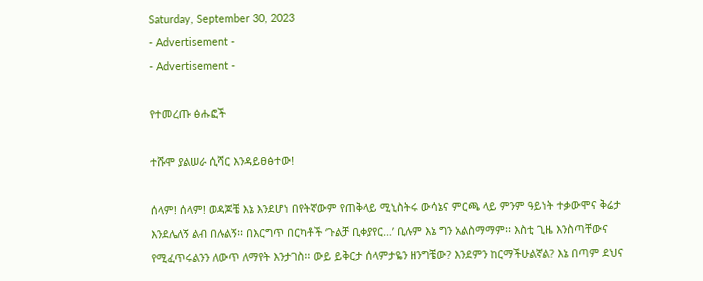Saturday, September 30, 2023
- Advertisement -
- Advertisement -

የተመረጡ ፅሑፎች

ተሹሞ ያልሠራ ሲሻር እንዳይፀፅተው!

ሰላም! ሰላም! ወዳጆቼ እኔ እንደሆነ በየትኛውም የጠቅላይ ሚኒስትሩ ውሳኔና ምርጫ ላይ ምንም ዓይነት ተቃውሞና ቅሬታ እንደሌለኝ ልብ በሉልኝ፡፡ በእርግጥ በርካቶች ‘ጉልቻ ቢቀያየር…’ ቢሉም እኔ ግን አልስማማም፡፡ እስቲ ጊዜ እንስጣቸውና የሚፈጥሩልንን ለውጥ ለማየት እንታገስ፡፡ ውይ ይቅርታ ሰላምታዬን ዘንግቼው? እንደምን ከርማችሁልኛል? እኔ በጣም ደህና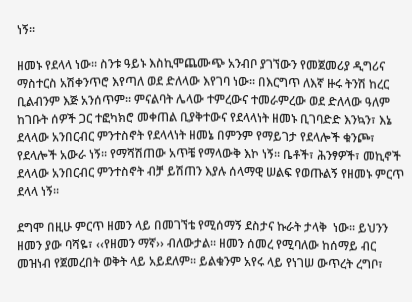ነኝ፡፡

ዘመኑ የደላላ ነው፡፡ ስንቱ ዓይኑ እስኪሞጨሙጭ አንብቦ ያገኘውን የመጀመሪያ ዲግሪና ማስተርስ አሽቀንጥሮ እየጣለ ወደ ድለላው እየገባ ነው፡፡ በእርግጥ ለእኛ ዙሩ ትንሽ ከረር ቢልብንም እጅ አንሰጥም፡፡ ምናልባት ሌላው ተምረውና ተመራምረው ወደ ድለላው ዓለም ከገቡት ሰዎች ጋር ተፎካክሮ መቀጠል ቢያቅተውና የደላላነት ዘመኑ ቢገባድድ እንኳን፣ እኔ ደላላው አንበርብር ምንተስኖት የደላላነት ዘመኔ በምንም የማይገታ የደላሎች ቁንጮ፣ የደላሎች አውራ ነኝ፡፡ የማሻሽጠው አጥቼ የማላውቅ እኮ ነኝ፡፡ ቤቶች፣ ሕንፃዎች፣ መኪኖች ደላላው አንበርብር ምንተስኖት ብቻ ይሽጠን እያሉ ሰላማዊ ሠልፍ የወጡልኝ የዘመኑ ምርጥ ደላላ ነኝ፡፡

ደግሞ በዚሁ ምርጥ ዘመን ላይ በመገኘቴ የሚሰማኝ ደስታና ኩራት ታላቅ  ነው፡፡ ይህንን ዘመን ያው ባሻዬ፣ ‹‹የዘመን ማኛ›› ብለውታል፡፡ ዘመን ሰመረ የሚባለው ከሰማይ ብር መዝነብ የጀመረበት ወቅት ላይ አይደለም፡፡ ይልቁንም አየሩ ላይ የነገሠ ውጥረት ረግቦ፣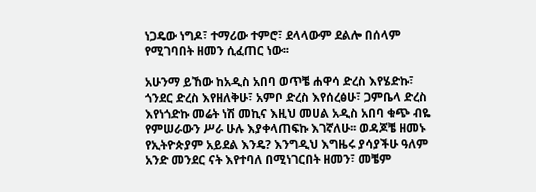ነጋዴው ነግዶ፣ ተማሪው ተምሮ፣ ደላላውም ደልሎ በሰላም የሚገባበት ዘመን ሲፈጠር ነው፡፡

አሁንማ ይኸው ከአዲስ አበባ ወጥቼ ሐዋሳ ድረስ እየሄድኩ፣ ጎንደር ድረስ እየዘለቅሁ፣ አምቦ ድረስ እየሰረፅሁ፣ ጋምቤላ ድረስ እየነጎድኩ መሬት ነሽ መኪና እዚህ መሀል አዲስ አበባ ቁጭ ብዬ የምሠራውን ሥራ ሁሉ እያቀላጠፍኩ እገኛለሁ፡፡ ወዳጆቼ ዘመኑ የኢትዮጵያም አይደል እንዴ? እንግዲህ እግዜሩ ያሳያችሁ ዓለም አንድ መንደር ናት እየተባለ በሚነገርበት ዘመን፣ መቼም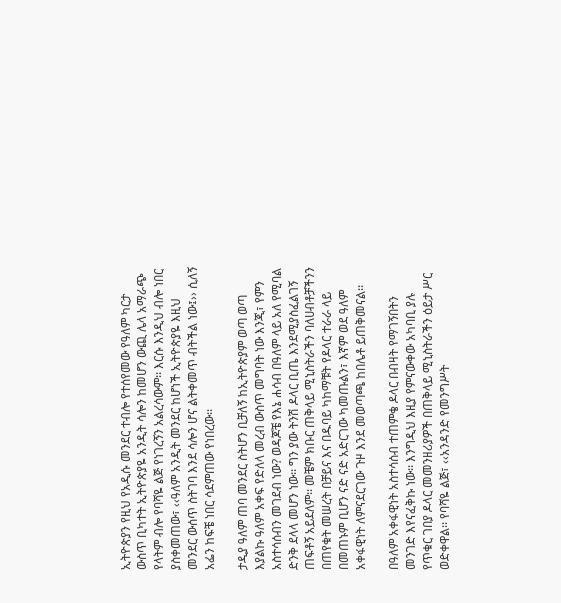ኢትዮጵያን የዚህ የአዲሱ መንደር ተብሎ የተሰየመው የዓለም ካርታ ውስጥ ቢካተት ኢትዮጵያዬ አንዲት ሳሎን ከመሆን ውጪ ሌላ አማራጭ የላትም ብሎ የባሻዬ ልጅ የነገረኝን አልረሳውም፡፡ እርሱ እንዲህ ብሎ ነበር ያስቀመጠው፣ ‹‹ዓለም አንዲት መንደር ከሆነች ኢትዮጵያዬ እዚህ መንደር ውሰጥ ስትገባ እንደ ሳሎን ሆና ልትቀመጥ ብትችል ነው፤›› ሲለኝ አፌን ከፍቼ ነበር ሳደምጠው የነበረው፡፡

ታዲያ ዓለም ጠባ መንደር ስትሆን ቢቻለኝ ከኢትዮጵያም ወጣ ወጣ እያልኩ ዓለም አቀፍ የድለላ መረብ ውስጥ መግባት ነው እንጂ፣ የምን አስተሳሰብን መገደብ ነው? ወዳጆቼ የእኔ ሐሳብ በዓለም ላይ አለ የሚባል ድንቅ ደላላ መሆን ነው፡፡ ግን ያው ትንሽ ዶላር ቢጤ እንደሚያስፈልገኝ ጠፍቶኝ አይደለም፡፡ መቼም ክቡር ጠቅላይ ሚኒስትራችን ባለሀብቶቻችንን በጠየቁት መሠረት በቻይና እና በዱባይ ካከማቹት የዶላር ተራራ ላይ በመጠኑም ቢሆን ናድ ናድ አድርገው ካመጡልን፣ እኛም ወደ ዓለም አቀፋዊነት ለምናደርገው ጉዞ እንደ መወጣጫ ከበሌቶ ይጠቅመናል፡፡

በዓለም አቀፋዊነት አስተሳሰብ ተጠምቄ ዶላር በብዛት የማገኝበትን መንገድ እየናፈቅኩ ነው፡፡ እንግዲህ እዚያ የምናውቀው አካባቢ ያሉ የጥቁር ገበያ ዶላር መመንዘሪያዎች በጠቅላይ ሚኒስትራችን ዕይታ ሥር ወድቀዋል፡፡ የባሻዬ ልጅ፣ ‹‹አንዳንድ የመንግሥት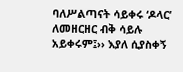ባለሥልጣናት ሳይቀሩ ‘ዶላር’ ለመዘርዘር ብቅ ሳይሉ አይቀሩም፤›› እያለ ሲያስቀኝ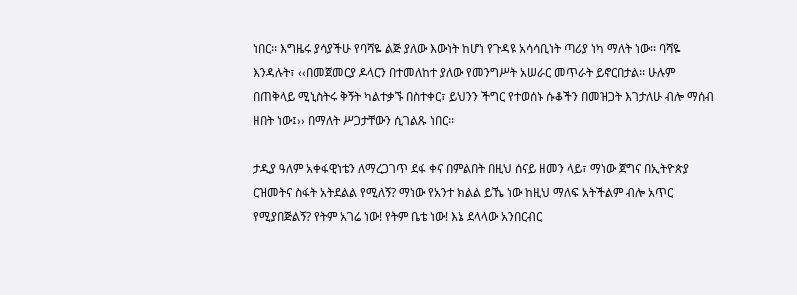ነበር፡፡ እግዜሩ ያሳያችሁ የባሻዬ ልጅ ያለው እውነት ከሆነ የጉዳዩ አሳሳቢነት ጣሪያ ነካ ማለት ነው፡፡ ባሻዬ እንዳሉት፣ ‹‹በመጀመርያ ዶላርን በተመለከተ ያለው የመንግሥት አሠራር መጥራት ይኖርበታል፡፡ ሁሉም በጠቅላይ ሚኒስትሩ ቅኝት ካልተቃኙ በስተቀር፣ ይህንን ችግር የተወሰኑ ሱቆችን በመዝጋት እገታለሁ ብሎ ማሰብ ዘበት ነው፤›› በማለት ሥጋታቸውን ሲገልጹ ነበር፡፡

ታዲያ ዓለም አቀፋዊነቴን ለማረጋገጥ ደፋ ቀና በምልበት በዚህ ሰናይ ዘመን ላይ፣ ማነው ጀግና በኢትዮጵያ ርዝመትና ስፋት አትደልል የሚለኝ? ማነው የአንተ ክልል ይኼ ነው ከዚህ ማለፍ አትችልም ብሎ አጥር የሚያበጅልኝ? የትም አገሬ ነው! የትም ቤቴ ነው! እኔ ደላላው አንበርብር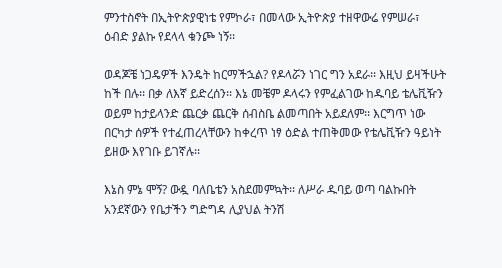ምንተስኖት በኢትዮጵያዊነቴ የምኮራ፣ በመላው ኢትዮጵያ ተዘዋውሬ የምሠራ፣ ዕብድ ያልኩ የደላላ ቁንጮ ነኝ፡፡

ወዳጆቼ ነጋዴዎች እንዴት ከርማችኋል? የዶላሯን ነገር ግን አደራ፡፡ እዚህ ይዛችሁት ከች በሉ፡፡ በቃ ለእኛ ይድረሰን፡፡ እኔ መቼም ዶላሩን የምፈልገው ከዱባይ ቴሌቪዥን ወይም ከታይላንድ ጨርቃ ጨርቅ ሰብስቤ ልመጣበት አይደለም፡፡ እርግጥ ነው በርካታ ሰዎች የተፈጠረላቸውን ከቀረጥ ነፃ ዕድል ተጠቅመው የቴሌቪዥን ዓይነት ይዘው እየገቡ ይገኛሉ፡፡

እኔስ ምኔ ሞኝ? ውዷ ባለቤቴን አስደመምኳት፡፡ ለሥራ ዱባይ ወጣ ባልኩበት አንደኛውን የቤታችን ግድግዳ ሊያህል ትንሽ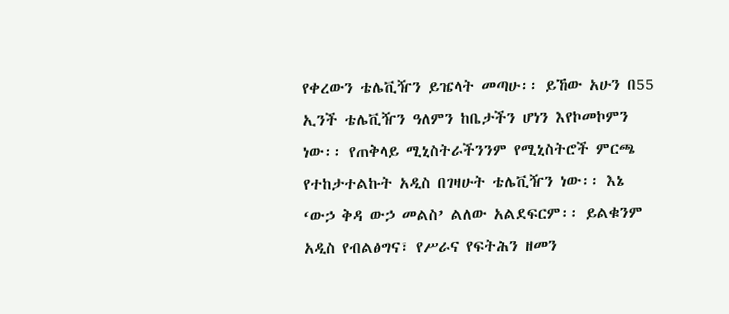የቀረውን ቴሌቪዥን ይዤላት መጣሁ፡፡ ይኸው አሁን በ55 ኢንች ቴሌቪዥን ዓለምን ከቤታችን ሆነን እየኮመኮምን ነው፡፡ የጠቅላይ ሚኒስትራችንንም የሚኒስትሮች ምርጫ የተከታተልኩት አዲስ በገዛሁት ቴሌቪዥን ነው፡፡ እኔ ‘ውኃ ቅዳ ውኃ መልስ’ ልለው አልደፍርም፡፡ ይልቁንም አዲስ የብልፅግና፣ የሥራና የፍትሕን ዘመን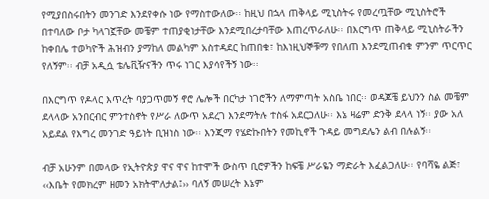የሚያበስሩበትን መንገድ እንደየቀሱ ነው የማስተውለው፡፡ ከዚህ በኋላ ጠቅላይ ሚኒስትሩ የመረጧቸው ሚኒስትሮች በተባለው ቦታ ካላገኟቸው መቼም ተጠያቂነታቸው እንደሚበረታባቸው እጠረጥራለሁ፡፡ በእርግጥ ጠቅላይ ሚኒስትራችን ከቀበሌ ተወካዮች ሕዝብን ያማከለ መልካም አስተዳደር ከጠበቁ፣ ከእነዚህኞቹማ የበለጠ እንደሚጠብቁ ምንም ጥርጥር የለኝም፡፡ ብቻ አዲሷ ቴሌቪዥናችን ጥሩ ነገር እያሳየችኝ ነው፡፡

በእርግጥ የዶላር እጥረት ባያጋጥመኝ ኖሮ ሌሎች በርካታ ነገሮችን ለማምጣት አስቤ ነበር፡፡ ወዳጆቼ ይህንን ስል መቼም ደላላው አንበርብር ምንተስኖት የሥራ ለውጥ አደረገ እንደማትሉ ተስፋ አደርጋለሁ፡፡ እኔ ዛሬም ድንቅ ደላላ ነኝ፡፡ ያው አለ አይደል የእግረ መንገድ ዓይነት ቢዝነስ ነው፡፡ እንጂማ የሄድኩበትን የመኪኖች ጉዳይ መግደሌን ልብ በሉልኝ፡፡

ብቻ አሁንም በመላው የኢትዮጵያ ዋና ዋና ከተሞች ውስጥ ቢሮዎችን ከፍቼ ሥራዬን ማድራት እፈልጋለሁ፡፡ የባሻዬ ልጅ፣ ‹‹እቤት የመክረም ዘመን አክትሞለታል፤›› ባለኝ መሠረት እኔም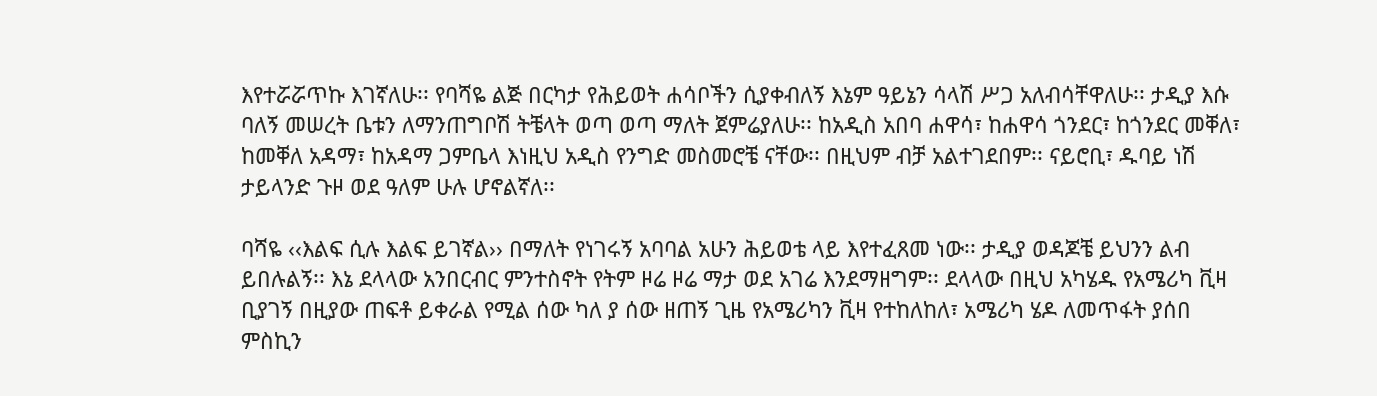እየተሯሯጥኩ እገኛለሁ፡፡ የባሻዬ ልጅ በርካታ የሕይወት ሐሳቦችን ሲያቀብለኝ እኔም ዓይኔን ሳላሽ ሥጋ አለብሳቸዋለሁ፡፡ ታዲያ እሱ ባለኝ መሠረት ቤቱን ለማንጠግቦሽ ትቼላት ወጣ ወጣ ማለት ጀምሬያለሁ፡፡ ከአዲስ አበባ ሐዋሳ፣ ከሐዋሳ ጎንደር፣ ከጎንደር መቐለ፣ ከመቐለ አዳማ፣ ከአዳማ ጋምቤላ እነዚህ አዲስ የንግድ መስመሮቼ ናቸው፡፡ በዚህም ብቻ አልተገደበም፡፡ ናይሮቢ፣ ዱባይ ነሽ ታይላንድ ጉዞ ወደ ዓለም ሁሉ ሆኖልኛለ፡፡

ባሻዬ ‹‹እልፍ ሲሉ እልፍ ይገኛል›› በማለት የነገሩኝ አባባል አሁን ሕይወቴ ላይ እየተፈጸመ ነው፡፡ ታዲያ ወዳጆቼ ይህንን ልብ ይበሉልኝ፡፡ እኔ ደላላው አንበርብር ምንተስኖት የትም ዞሬ ዞሬ ማታ ወደ አገሬ እንደማዘግም፡፡ ደላላው በዚህ አካሄዱ የአሜሪካ ቪዛ ቢያገኝ በዚያው ጠፍቶ ይቀራል የሚል ሰው ካለ ያ ሰው ዘጠኝ ጊዜ የአሜሪካን ቪዛ የተከለከለ፣ አሜሪካ ሄዶ ለመጥፋት ያሰበ ምስኪን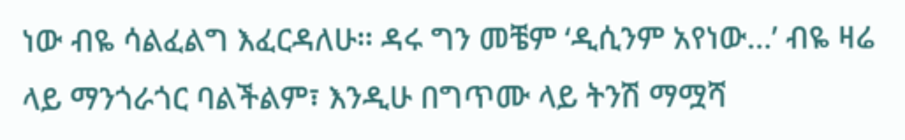ነው ብዬ ሳልፈልግ እፈርዳለሁ፡፡ ዳሩ ግን መቼም ‘ዲሲንም አየነው…’ ብዬ ዛሬ ላይ ማንጎራጎር ባልችልም፣ እንዲሁ በግጥሙ ላይ ትንሽ ማሟሻ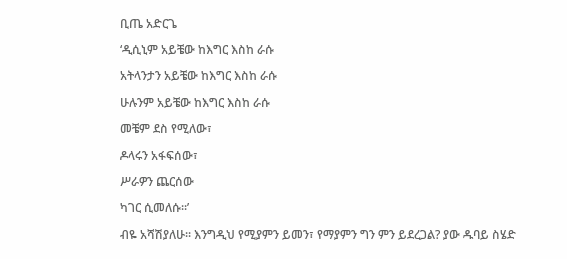ቢጤ አድርጌ

‘ዲሲኒም አይቼው ከእግር እስከ ራሱ

አትላንታን አይቼው ከእግር እስከ ራሱ

ሁሉንም አይቼው ከእግር እስከ ራሱ

መቼም ደስ የሚለው፣

ዶላሩን አፋፍሰው፣

ሥራዎን ጨርሰው

ካገር ሲመለሱ፡፡’

ብዬ አሻሽያለሁ፡፡ እንግዲህ የሚያምን ይመን፣ የማያምን ግን ምን ይደረጋል? ያው ዱባይ ስሄድ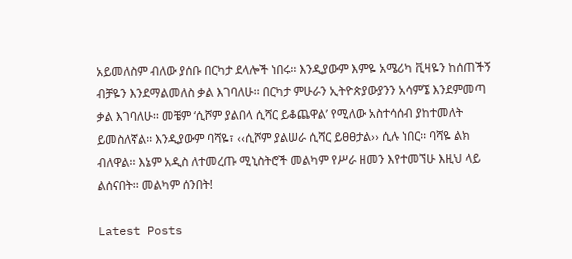አይመለስም ብለው ያሰቡ በርካታ ደላሎች ነበሩ፡፡ እንዲያውም እምዬ አሜሪካ ቪዛዬን ከሰጠችኝ ብቻዬን እንደማልመለስ ቃል እገባለሁ፡፡ በርካታ ምሁራን ኢትዮጵያውያንን አሳምኜ እንደምመጣ ቃል እገባለሁ፡፡ መቼም ‘ሲሾም ያልበላ ሲሻር ይቆጨዋል’ የሚለው አስተሳሰብ ያከተመለት ይመስለኛል፡፡ እንዲያውም ባሻዬ፣ ‹‹ሲሾም ያልሠራ ሲሻር ይፀፀታል›› ሲሉ ነበር፡፡ ባሻዬ ልክ ብለዋል፡፡ እኔም አዲስ ለተመረጡ ሚኒስትሮች መልካም የሥራ ዘመን እየተመኘሁ እዚህ ላይ ልሰናበት፡፡ መልካም ሰንበት!

Latest Posts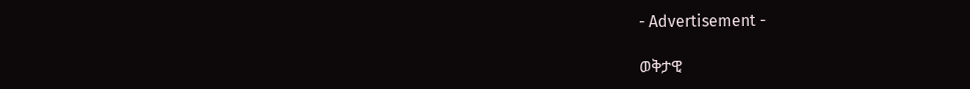- Advertisement -

ወቅታዊ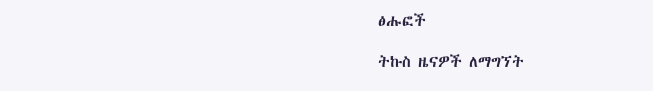ፅሑፎች

ትኩስ ዜናዎች ለማግኘት